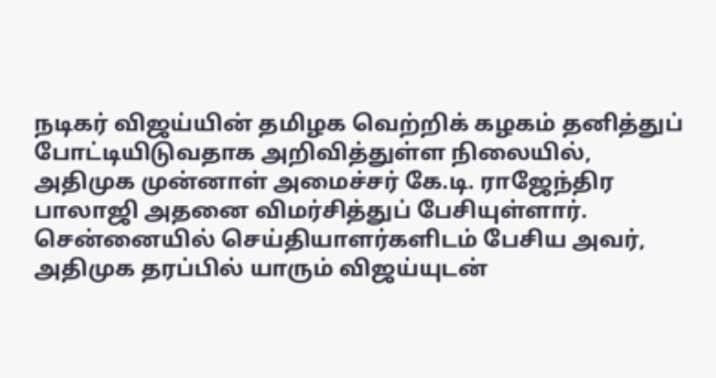நடிகர் விஜய்யின் தமிழக வெற்றிக் கழகம் தனித்துப் போட்டியிடுவதாக அறிவித்துள்ள நிலையில், அதிமுக முன்னாள் அமைச்சர் கே.டி. ராஜேந்திர பாலாஜி அதனை விமர்சித்துப் பேசியுள்ளார்.
சென்னையில் செய்தியாளர்களிடம் பேசிய அவர், அதிமுக தரப்பில் யாரும் விஜய்யுடன்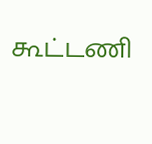கூட்டணி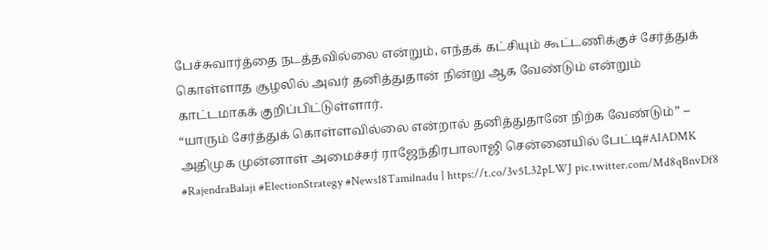பேச்சுவார்த்தை நடத்தவில்லை என்றும், எந்தக் கட்சியும் கூட்டணிக்குச் சேர்த்துக் கொள்ளாத சூழலில் அவர் தனித்துதான் நின்று ஆக வேண்டும் என்றும் காட்டமாகக் குறிப்பிட்டுள்ளார்.
“யாரும் சேர்த்துக் கொள்ளவில்லை என்றால் தனித்துதானே நிற்க வேண்டும்” – அதிமுக முன்னாள் அமைச்சர் ராஜேந்திரபாலாஜி சென்னையில் பேட்டி#AIADMK #RajendraBalaji #ElectionStrategy #News18Tamilnadu | https://t.co/3v5L32pLWJ pic.twitter.com/Md8qBnvDf8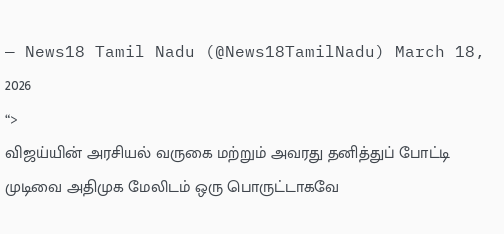— News18 Tamil Nadu (@News18TamilNadu) March 18, 2026
“>
விஜய்யின் அரசியல் வருகை மற்றும் அவரது தனித்துப் போட்டி முடிவை அதிமுக மேலிடம் ஒரு பொருட்டாகவே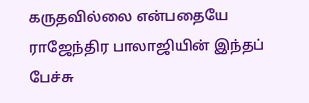கருதவில்லை என்பதையே ராஜேந்திர பாலாஜியின் இந்தப் பேச்சு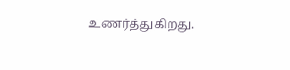உணர்த்துகிறது.